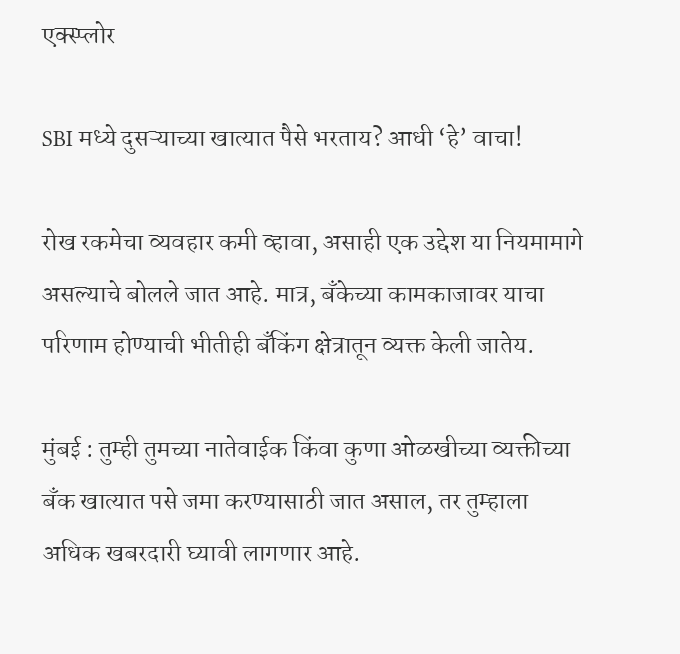एक्स्प्लोर

SBI मध्ये दुसऱ्याच्या खात्यात पैसे भरताय? आधी ‘हे’ वाचा!

रोख रकमेचा व्यवहार कमी व्हावा, असाही एक उद्देश या नियमामागे असल्याचे बोलले जात आहे. मात्र, बँकेच्या कामकाजावर याचा परिणाम होण्याची भीतीही बँकिंग क्षेत्रातून व्यक्त केली जातेय.

मुंबई : तुम्ही तुमच्या नातेवाईक किंवा कुणा ओळखीच्या व्यक्तीच्या बँक खात्यात पसे जमा करण्यासाठी जात असाल, तर तुम्हाला अधिक खबरदारी घ्यावी लागणार आहे.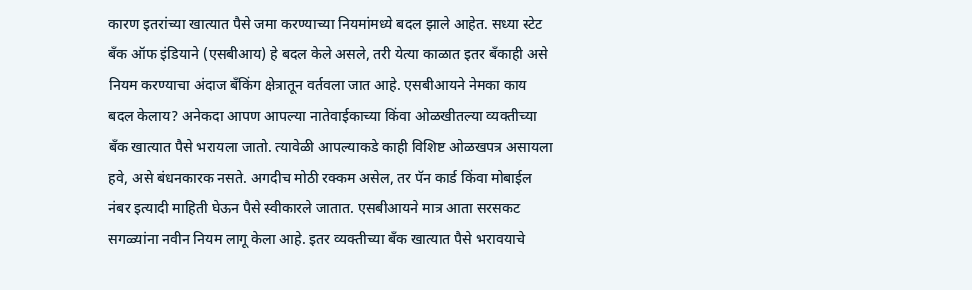कारण इतरांच्या खात्यात पैसे जमा करण्याच्या नियमांमध्ये बदल झाले आहेत. सध्या स्टेट बँक ऑफ इंडियाने (एसबीआय) हे बदल केले असले, तरी येत्या काळात इतर बँकाही असे नियम करण्याचा अंदाज बँकिंग क्षेत्रातून वर्तवला जात आहे. एसबीआयने नेमका काय बदल केलाय? अनेकदा आपण आपल्या नातेवाईकाच्या किंवा ओळखीतल्या व्यक्तीच्या बँक खात्यात पैसे भरायला जातो. त्यावेळी आपल्याकडे काही विशिष्ट ओळखपत्र असायला हवे, असे बंधनकारक नसते. अगदीच मोठी रक्कम असेल, तर पॅन कार्ड किंवा मोबाईल नंबर इत्यादी माहिती घेऊन पैसे स्वीकारले जातात. एसबीआयने मात्र आता सरसकट सगळ्यांना नवीन नियम लागू केला आहे. इतर व्यक्तीच्या बँक खात्यात पैसे भरावयाचे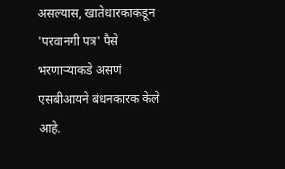असल्यास, खातेधारकाकडून 'परवानगी पत्र' पैसे भरणाऱ्याकडे असणं एसबीआयने बंधनकारक केले आहे.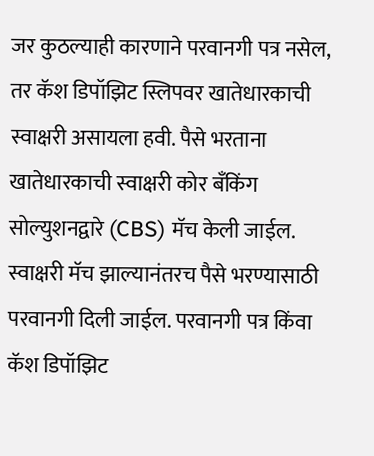जर कुठल्याही कारणाने परवानगी पत्र नसेल, तर कॅश डिपॉझिट स्लिपवर खातेधारकाची स्वाक्षरी असायला हवी. पैसे भरताना खातेधारकाची स्वाक्षरी कोर बँकिंग सोल्युशनद्वारे (CBS) मॅच केली जाईल. स्वाक्षरी मॅच झाल्यानंतरच पैसे भरण्यासाठी परवानगी दिली जाईल. परवानगी पत्र किंवा कॅश डिपॉझिट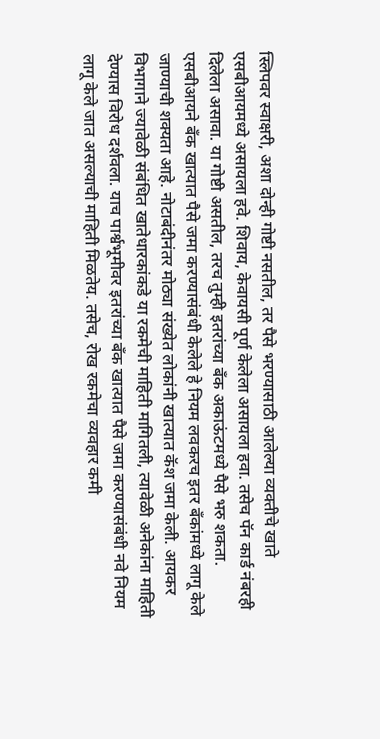स्लिपवर स्वाक्षरी, अशा दोन्ही गोष्टी नसतील, तर पैसे भरण्यासाठी आलेल्या व्यक्तीचे खाते एसबीआयमध्ये असायला हवे. शिवाय, केवायसी पूर्ण केलेला असायला हवा. तसेच पॅन कार्ड नंबरही दिलेला असावा. या गोष्टी असतील, तरच तुम्ही इतरांच्या बँक अकाऊंटमध्ये पैसे भरु शकता. एसबीआयने बँक खात्यात पैसे जमा करण्यासंबंधी केलेले हे नियम लवकरच इतर बँकांमध्ये लागू केले जाण्याची शक्यता आहे. नोटाबंदीनंतर मोठ्या संख्येत लोकांनी खात्यात कॅश जमा केली. आयकर विभागाने ज्यावेळी संबंधित खातेधारकांकडे या रकमेची माहिती मागितली, त्यावेळी अनेकांना माहिती देण्यास विरोध दर्शवला. याच पार्श्वभूमीवर इतरांच्या बँक खात्यात पैसे जमा करण्यासंबंधी नवे नियम लागू केले जात असल्याची माहिती मिळतेय. तसेच, रोख रकमेचा व्यवहार कमी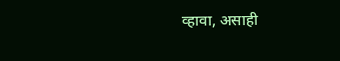व्हावा, असाही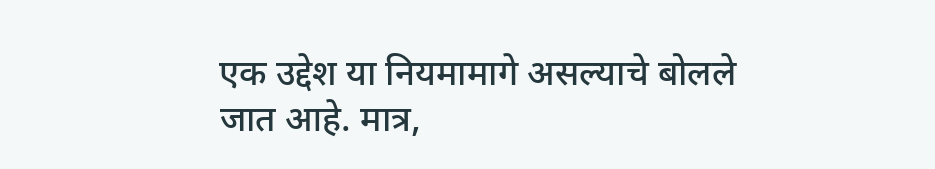एक उद्देश या नियमामागे असल्याचे बोलले जात आहे. मात्र,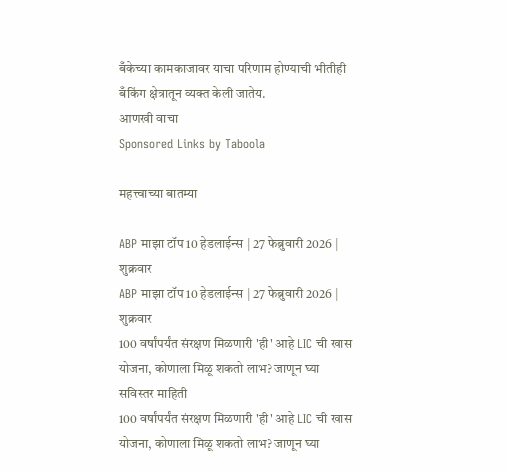बँकेच्या कामकाजावर याचा परिणाम होण्याची भीतीही बँकिंग क्षेत्रातून व्यक्त केली जातेय.
आणखी वाचा
Sponsored Links by Taboola

महत्त्वाच्या बातम्या

ABP माझा टॉप 10 हेडलाईन्स | 27 फेब्रुवारी 2026 | शुक्रवार
ABP माझा टॉप 10 हेडलाईन्स | 27 फेब्रुवारी 2026 | शुक्रवार
100 वर्षांपर्यंत संरक्षण मिळणारी 'ही' आहे LIC ची खास योजना, कोणाला मिळू शकतो लाभ? जाणून घ्या सविस्तर माहिती
100 वर्षांपर्यंत संरक्षण मिळणारी 'ही' आहे LIC ची खास योजना, कोणाला मिळू शकतो लाभ? जाणून घ्या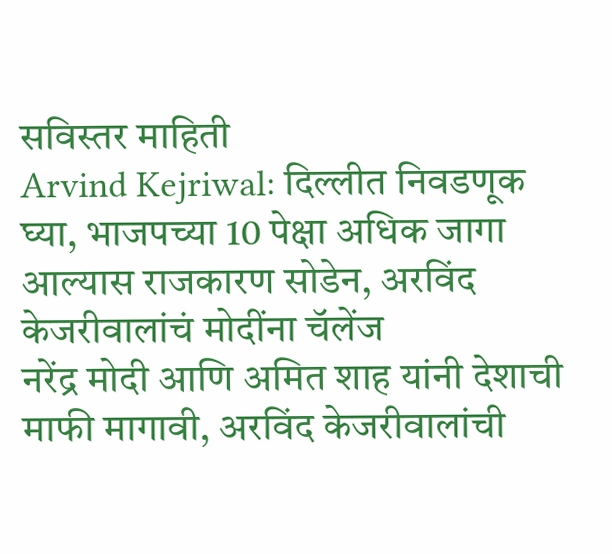सविस्तर माहिती
Arvind Kejriwal: दिल्लीत निवडणूक घ्या, भाजपच्या 10 पेक्षा अधिक जागा आल्यास राजकारण सोडेन, अरविंद केजरीवालांचं मोदींना चॅलेंज
नरेंद्र मोदी आणि अमित शाह यांनी देशाची माफी मागावी, अरविंद केजरीवालांची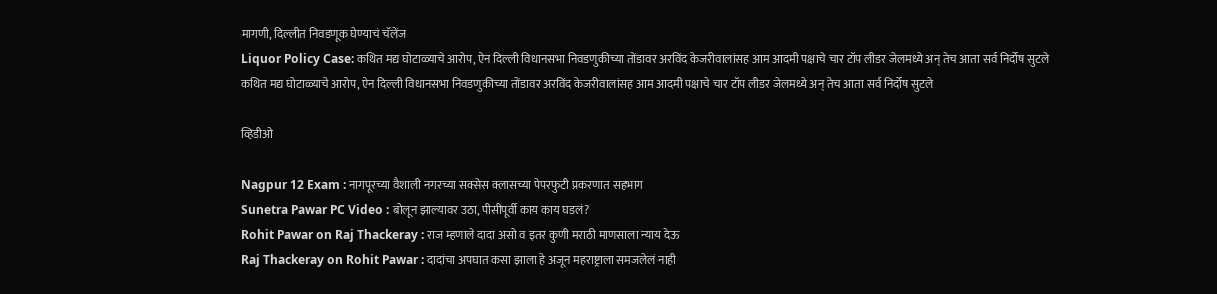मागणी, दिल्लीत निवडणूक घेण्याचं चॅलेंज
Liquor Policy Case: कथित मद्य घोटाळ्याचे आरोप, ऐन दिल्ली विधानसभा निवडणुकीच्या तोंडावर अरविंद केजरीवालांसह आम आदमी पक्षाचे चार टॉप लीडर जेलमध्ये अन् तेच आता सर्व निर्दोष सुटले
कथित मद्य घोटाळ्याचे आरोप, ऐन दिल्ली विधानसभा निवडणुकीच्या तोंडावर अरविंद केजरीवालांसह आम आदमी पक्षाचे चार टॉप लीडर जेलमध्ये अन् तेच आता सर्व निर्दोष सुटले

व्हिडीओ

Nagpur 12 Exam : नागपूरच्या वैशाली नगरच्या सक्सेस क्लासच्या पेपरफुटी प्रकरणात सहभाग
Sunetra Pawar PC Video : बोलून झाल्यावर उठा, पीसीपूर्वी काय काय घडलं?
Rohit Pawar on Raj Thackeray : राज म्हणाले दादा असो व इतर कुणी मराठी माणसाला न्याय देऊ
Raj Thackeray on Rohit Pawar : दादांचा अपघात कसा झाला हे अजून महराष्ट्राला समजलेलं नाही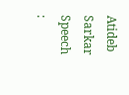Atideb Sarkar Speech :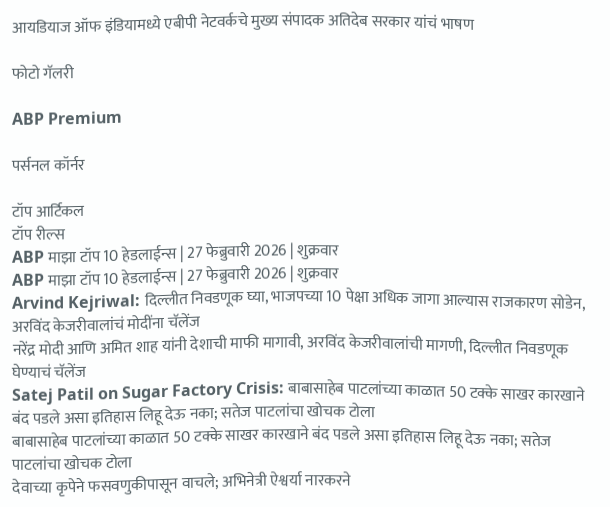आयडियाज ऑफ इंडियामध्ये एबीपी नेटवर्कचे मुख्य संपादक अतिदेब सरकार यांचं भाषण

फोटो गॅलरी

ABP Premium

पर्सनल कॉर्नर

टॉप आर्टिकल
टॉप रील्स
ABP माझा टॉप 10 हेडलाईन्स | 27 फेब्रुवारी 2026 | शुक्रवार
ABP माझा टॉप 10 हेडलाईन्स | 27 फेब्रुवारी 2026 | शुक्रवार
Arvind Kejriwal: दिल्लीत निवडणूक घ्या, भाजपच्या 10 पेक्षा अधिक जागा आल्यास राजकारण सोडेन, अरविंद केजरीवालांचं मोदींना चॅलेंज
नरेंद्र मोदी आणि अमित शाह यांनी देशाची माफी मागावी, अरविंद केजरीवालांची मागणी, दिल्लीत निवडणूक घेण्याचं चॅलेंज
Satej Patil on Sugar Factory Crisis: बाबासाहेब पाटलांच्या काळात 50 टक्के साखर कारखाने बंद पडले असा इतिहास लिहू देऊ नका; सतेज पाटलांचा खोचक टोला
बाबासाहेब पाटलांच्या काळात 50 टक्के साखर कारखाने बंद पडले असा इतिहास लिहू देऊ नका; सतेज पाटलांचा खोचक टोला
देवाच्या कृपेने फसवणुकीपासून वाचले; अभिनेत्री ऐश्वर्या नारकरने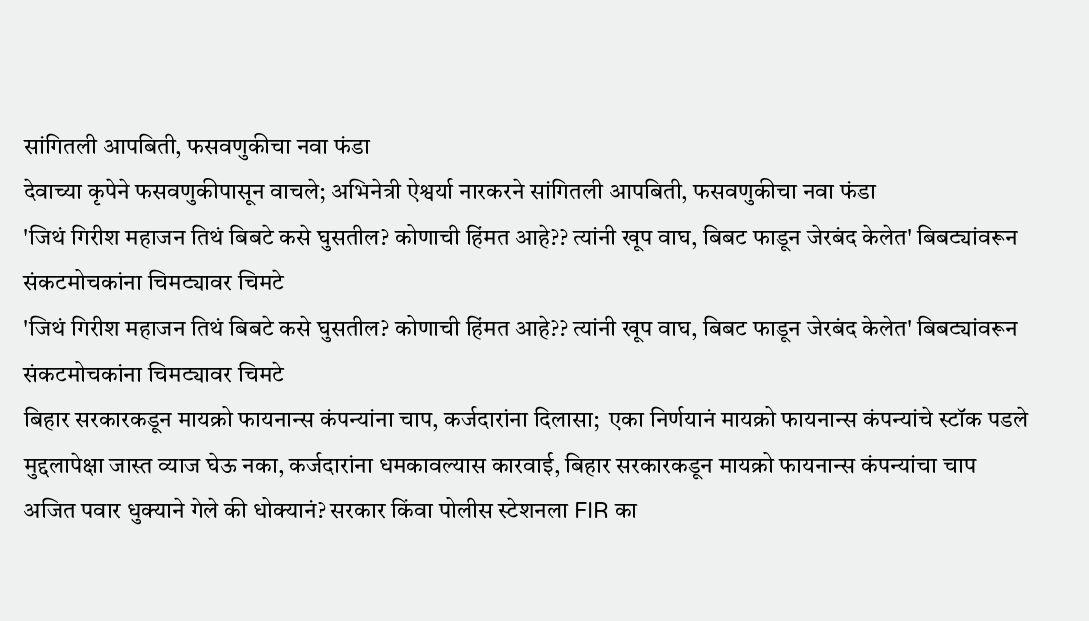सांगितली आपबिती, फसवणुकीचा नवा फंडा
देवाच्या कृपेने फसवणुकीपासून वाचले; अभिनेत्री ऐश्वर्या नारकरने सांगितली आपबिती, फसवणुकीचा नवा फंडा
'जिथं गिरीश महाजन तिथं बिबटे कसे घुसतील? कोणाची हिंमत आहे?? त्यांनी खूप वाघ, बिबट फाडून जेरबंद केलेत' बिबट्यांवरून संकटमोचकांना चिमट्यावर चिमटे
'जिथं गिरीश महाजन तिथं बिबटे कसे घुसतील? कोणाची हिंमत आहे?? त्यांनी खूप वाघ, बिबट फाडून जेरबंद केलेत' बिबट्यांवरून संकटमोचकांना चिमट्यावर चिमटे
बिहार सरकारकडून मायक्रो फायनान्स कंपन्यांना चाप, कर्जदारांना दिलासा;  एका निर्णयानं मायक्रो फायनान्स कंपन्यांचे स्टॉक पडले
मुद्दलापेक्षा जास्त व्याज घेऊ नका, कर्जदारांना धमकावल्यास कारवाई, बिहार सरकारकडून मायक्रो फायनान्स कंपन्यांचा चाप
अजित पवार धुक्याने गेले की धोक्यानं? सरकार किंवा पोलीस स्टेशनला FIR का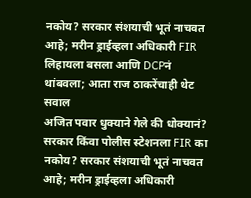नकोय? सरकार संशयाची भूतं नाचवत आहे; मरीन ड्राईव्हला अधिकारी FIR लिहायला बसला आणि DCPनं थांबवला; आता राज ठाकरेंचाही थेट सवाल
अजित पवार धुक्याने गेले की धोक्यानं? सरकार किंवा पोलीस स्टेशनला FIR का नकोय? सरकार संशयाची भूतं नाचवत आहे; मरीन ड्राईव्हला अधिकारी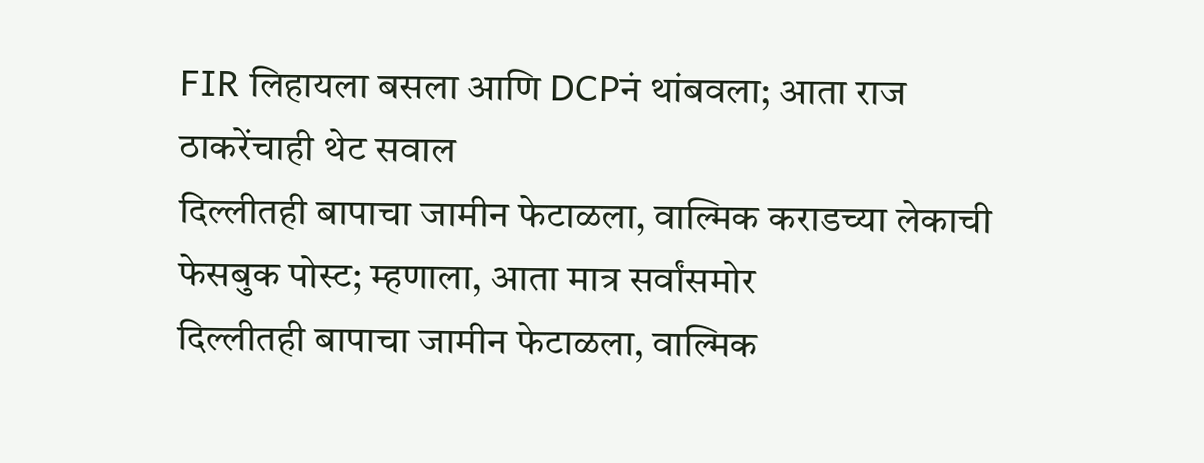FIR लिहायला बसला आणि DCPनं थांबवला; आता राज ठाकरेंचाही थेट सवाल
दिल्लीतही बापाचा जामीन फेटाळला, वाल्मिक कराडच्या लेकाची फेसबुक पोस्ट; म्हणाला, आता मात्र सर्वांसमोर
दिल्लीतही बापाचा जामीन फेटाळला, वाल्मिक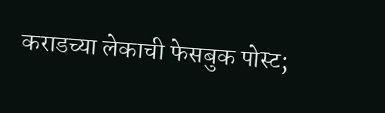कराडच्या लेकाची फेसबुक पोस्ट;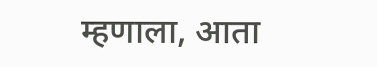म्हणाला, आता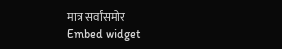मात्र सर्वांसमोर
Embed widget